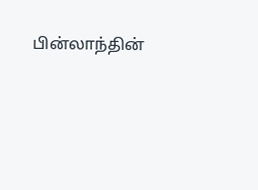பின்லாந்தின்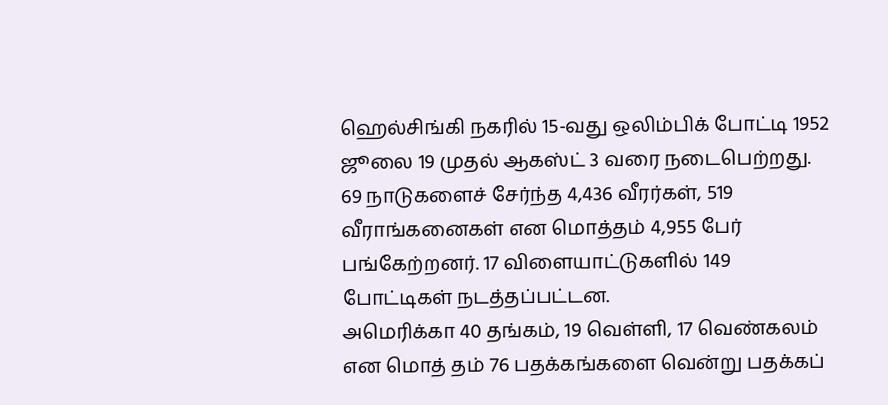ஹெல்சிங்கி நகரில் 15-வது ஒலிம்பிக் போட்டி 1952 ஜூலை 19 முதல் ஆகஸ்ட் 3 வரை நடைபெற்றது. 69 நாடுகளைச் சேர்ந்த 4,436 வீரர்கள், 519 வீராங்கனைகள் என மொத்தம் 4,955 பேர் பங்கேற்றனர். 17 விளையாட்டுகளில் 149 போட்டிகள் நடத்தப்பட்டன.
அமெரிக்கா 40 தங்கம், 19 வெள்ளி, 17 வெண்கலம் என மொத் தம் 76 பதக்கங்களை வென்று பதக்கப்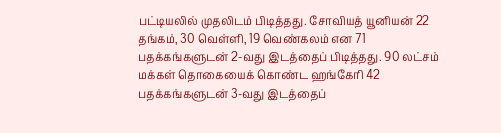பட்டியலில் முதலிடம் பிடித்தது. சோவியத் யூனியன் 22 தங்கம், 30 வெள்ளி, 19 வெண்கலம் என 71 பதக்கங்களுடன் 2-வது இடத்தைப் பிடித்தது. 90 லட்சம் மக்கள் தொகையைக் கொண்ட ஹங்கேரி 42 பதக்கங்களுடன் 3-வது இடத்தைப்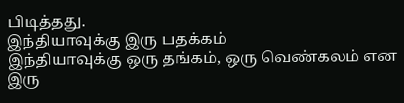பிடித்தது.
இந்தியாவுக்கு இரு பதக்கம்
இந்தியாவுக்கு ஒரு தங்கம், ஒரு வெண்கலம் என இரு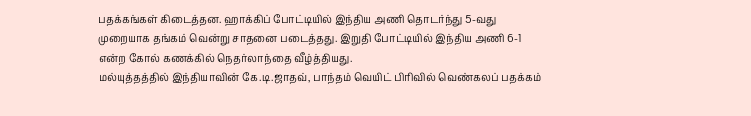பதக்கங்கள் கிடைத்தன. ஹாக்கிப் போட்டியில் இந்திய அணி தொடர்ந்து 5-வது முறையாக தங்கம் வென்று சாதனை படைத்தது. இறுதி போட்டியில் இந்திய அணி 6-1 என்ற கோல் கணக்கில் நெதர்லாந்தை வீழ்த்தியது.
மல்யுத்தத்தில் இந்தியாவின் கே.டி.ஜாதவ், பாந்தம் வெயிட் பிரிவில் வெண்கலப் பதக்கம்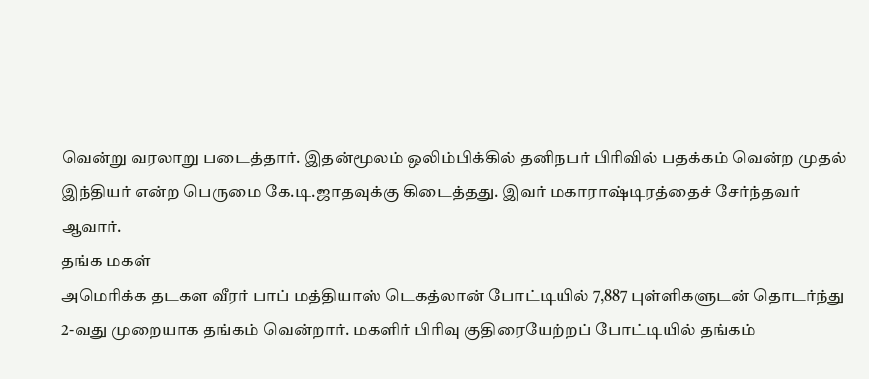வென்று வரலாறு படைத்தார். இதன்மூலம் ஒலிம்பிக்கில் தனிநபர் பிரிவில் பதக்கம் வென்ற முதல் இந்தியர் என்ற பெருமை கே.டி.ஜாதவுக்கு கிடைத்தது. இவர் மகாராஷ்டிரத்தைச் சேர்ந்தவர் ஆவார்.
தங்க மகள்
அமெரிக்க தடகள வீரர் பாப் மத்தியாஸ் டெகத்லான் போட்டியில் 7,887 புள்ளிகளுடன் தொடர்ந்து 2-வது முறையாக தங்கம் வென்றார். மகளிர் பிரிவு குதிரையேற்றப் போட்டியில் தங்கம்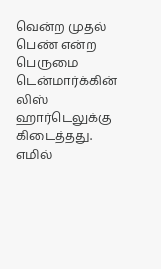வென்ற முதல் பெண் என்ற பெருமை டென்மார்க்கின் லிஸ் ஹார்டெலுக்கு கிடைத்தது.
எமில்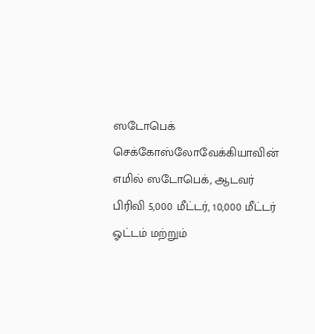ஸடோபெக்
செக்கோஸ்லோவேக்கியாவின் எமில் ஸடோபெக், ஆடவர் பிரிவி 5,000 மீட்டர், 10,000 மீட்டர் ஓட்டம் மற்றும்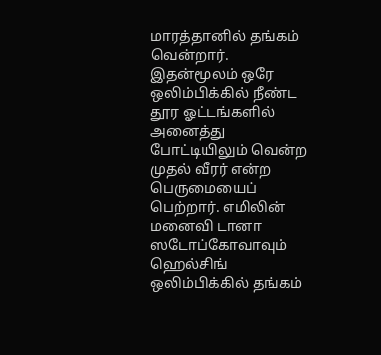மாரத்தானில் தங்கம் வென்றார். இதன்மூலம் ஒரே ஒலிம்பிக்கில் நீண்ட தூர ஓட்டங்களில் அனைத்து போட்டியிலும் வென்ற முதல் வீரர் என்ற பெருமையைப் பெற்றார். எமிலின் மனைவி டானா ஸடோப்கோவாவும் ஹெல்சிங் ஒலிம்பிக்கில் தங்கம்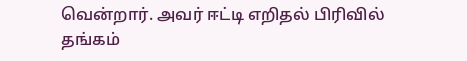வென்றார். அவர் ஈட்டி எறிதல் பிரிவில் தங்கம்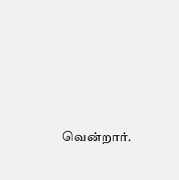வென்றார்.